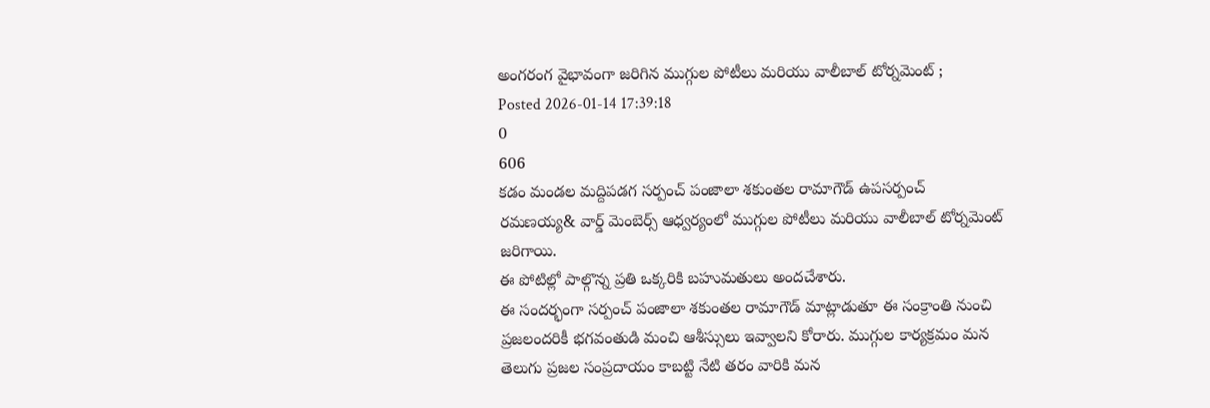అంగరంగ వైభావంగా జరిగిన ముగ్గుల పోటీలు మరియు వాలీబాల్ టోర్నమెంట్ ;
Posted 2026-01-14 17:39:18
0
606
కడం మండల మద్దిపడగ సర్పంచ్ పంజాలా శకుంతల రామాగౌడ్ ఉపసర్పంచ్ రమణయ్య& వార్డ్ మెంబెర్స్ ఆధ్వర్యంలో ముగ్గుల పోటీలు మరియు వాలీబాల్ టోర్నమెంట్ జరిగాయి.
ఈ పోటిల్లో పాల్గొన్న ప్రతి ఒక్కరికి బహుమతులు అందచేశారు.
ఈ సందర్భంగా సర్పంచ్ పంజాలా శకుంతల రామాగౌడ్ మాట్లాడుతూ ఈ సంక్రాంతి నుంచి ప్రజలందరికీ భగవంతుడి మంచి ఆశీస్సులు ఇవ్వాలని కోరారు. ముగ్గుల కార్యక్రమం మన తెలుగు ప్రజల సంప్రదాయం కాబట్టి నేటి తరం వారికి మన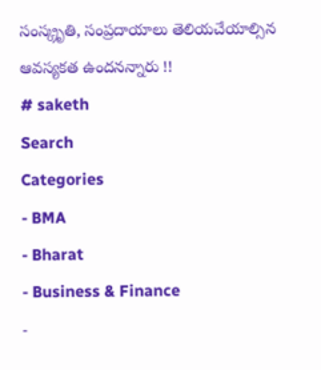సంస్క్రృతి, సంప్రదాయాలు తెలియచేయాల్సిన ఆవస్యకత ఉందనన్నారు !!
# saketh
Search
Categories
- BMA
- Bharat
- Business & Finance
-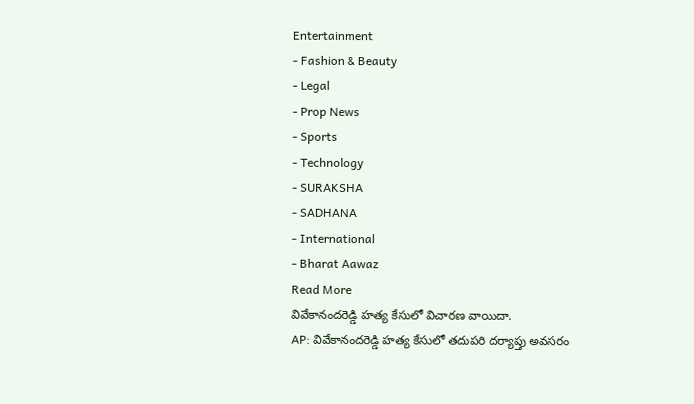Entertainment
- Fashion & Beauty
- Legal
- Prop News
- Sports
- Technology
- SURAKSHA
- SADHANA
- International
- Bharat Aawaz
Read More
వివేకానందరెడ్డి హత్య కేసులో విచారణ వాయిదా.
AP: వివేకానందరెడ్డి హత్య కేసులో తదుపరి దర్యాప్తు అవసరం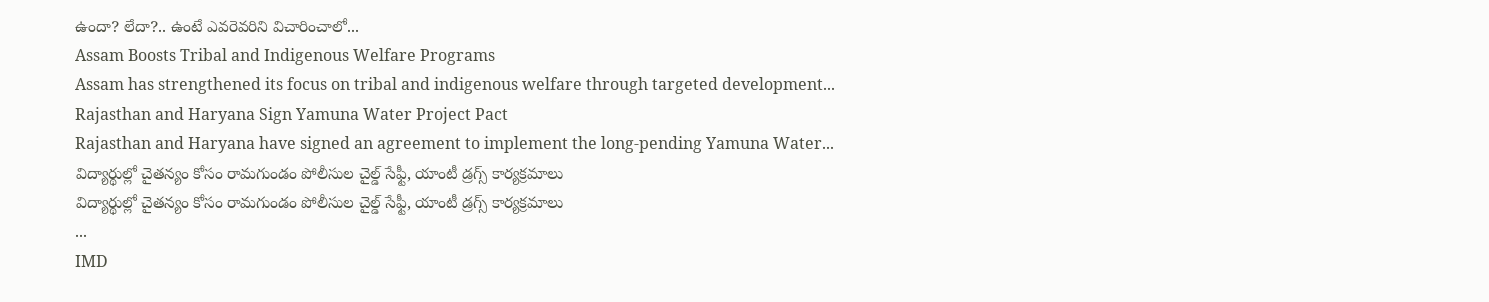ఉందా? లేదా?.. ఉంటే ఎవరెవరిని విచారించాలో...
Assam Boosts Tribal and Indigenous Welfare Programs
Assam has strengthened its focus on tribal and indigenous welfare through targeted development...
Rajasthan and Haryana Sign Yamuna Water Project Pact
Rajasthan and Haryana have signed an agreement to implement the long-pending Yamuna Water...
విద్యార్థుల్లో చైతన్యం కోసం రామగుండం పోలీసుల చైల్డ్ సేఫ్టీ, యాంటీ డ్రగ్స్ కార్యక్రమాలు
విద్యార్థుల్లో చైతన్యం కోసం రామగుండం పోలీసుల చైల్డ్ సేఫ్టీ, యాంటీ డ్రగ్స్ కార్యక్రమాలు
...
IMD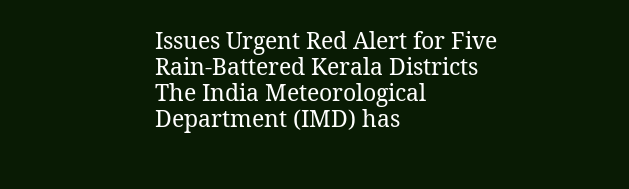Issues Urgent Red Alert for Five Rain-Battered Kerala Districts
The India Meteorological Department (IMD) has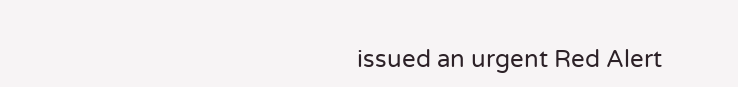issued an urgent Red Alert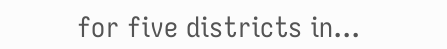for five districts in...